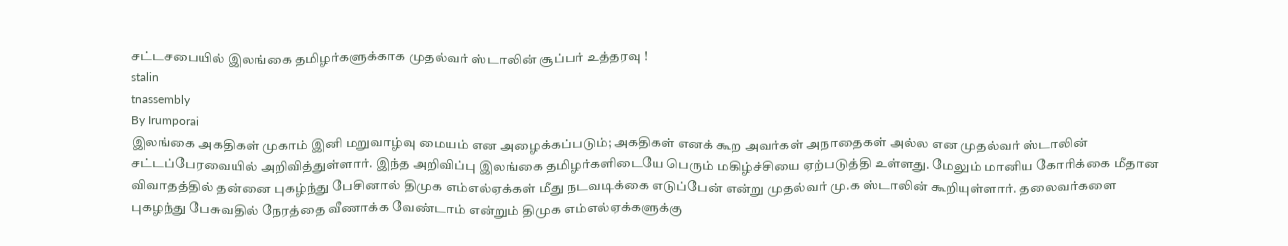சட்டசபையில் இலங்கை தமிழர்களுக்காக முதல்வர் ஸ்டாலின் சூப்பர் உத்தரவு !
stalin
tnassembly
By Irumporai
இலங்கை அகதிகள் முகாம் இனி மறுவாழ்வு மையம் என அழைக்கப்படும்; அகதிகள் எனக் கூற அவர்கள் அநாதைகள் அல்ல என முதல்வர் ஸ்டாலின் சட்டப்பேரவையில் அறிவித்துள்ளார். இந்த அறிவிப்பு இலங்கை தமிழர்களிடையே பெரும் மகிழ்ச்சியை ஏற்படுத்தி உள்ளது. மேலும் மானிய கோரிக்கை மீதான விவாதத்தில் தன்னை புகழ்ந்து பேசினால் திமுக எம்எல்ஏக்கள் மீது நடவடிக்கை எடுப்பேன் என்று முதல்வர் மு.க ஸ்டாலின் கூறியுள்ளார். தலைவர்களை புகழந்து பேசுவதில் நேரத்தை வீணாக்க வேண்டாம் என்றும் திமுக எம்எல்ஏக்களுக்கு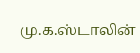மு.க.ஸ்டாலின்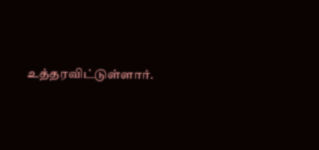உத்தரவிட்டுள்ளார்.